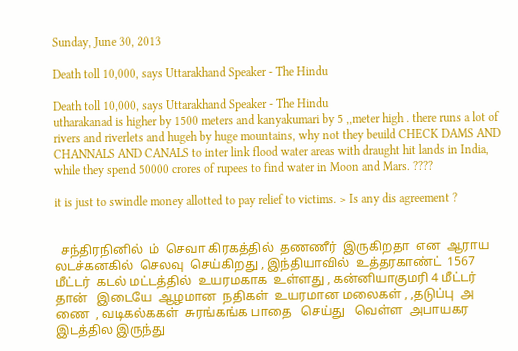Sunday, June 30, 2013

Death toll 10,000, says Uttarakhand Speaker - The Hindu

Death toll 10,000, says Uttarakhand Speaker - The Hindu
utharakanad is higher by 1500 meters and kanyakumari by 5 ,,meter high . there runs a lot of rivers and riverlets and hugeh by huge mountains, why not they beuild CHECK DAMS AND CHANNALS AND CANALS to inter link flood water areas with draught hit lands in India, while they spend 50000 crores of rupees to find water in Moon and Mars. ????

it is just to swindle money allotted to pay relief to victims. > Is any dis agreement ?


  சந்திரநினில்  ம்  செவா கிரகத்தில்  தணணீர்  இருகிறதா  என  ஆராய  லடச்கனகில்  செலவு  செய்கிறது , இந்தியாவில்  உத்தரகாண்ட்  1567 மீட்டர்  கடல் மட்டத்தில்  உயரமகாக  உள்ளது , கன்னியாகுமரி 4 மீட்டர் தான்   இடையே  ஆழமான  நதிகள்  உயரமான மலைகள் , ,தடுப்பு  அ ணை  , வடிகல்ககள்  சுரங்கங்க பாதை   செய்து   வெள்ள  அபாயகர  இடத்தில இருந்து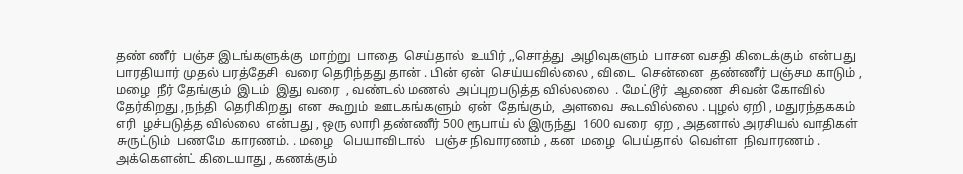தண் ணீர்  பஞ்ச இடங்களுக்கு  மாற்று  பாதை  செய்தால்  உயிர் ,,சொத்து  அழிவுகளும்  பாசன வசதி கிடைக்கும்  என்பது  பாரதியார் முதல் பரத்தேசி  வரை தெரிந்தது தான் . பின் ஏன்  செய்யவில்லை , விடை  சென்னை  தண்ணீர் பஞ்சம காடும் ,  மழை  நீர் தேங்கும்  இடம்  இது வரை  , வண்டல் மணல்  அப்புறபடுத்த வில்லலை  . மேட்டூர்  ஆணை  சிவன் கோவில் தேர்கிறது ,நந்தி  தெரிகிறது  என  கூறும்  ஊடகங்களும்  ஏன்  தேங்கும்,  அளவை  கூடவில்லை . புழல் ஏறி , மதுரந்தககம்  எரி  ழச்படுத்த வில்லை  என்பது , ஒரு லாரி தண்ணீர் 500 ரூபாய் ல் இருந்து  1600 வரை  ஏற , அதனால் அரசியல் வாதிகள்  சுருட்டும்  பணமே  காரணம். . மழை   பெயாவிடால்   பஞ்ச நிவாரணம் , கன  மழை  பெய்தால்  வெள்ள  நிவாரணம் . அக்கௌன்ட் கிடையாது , கணக்கும்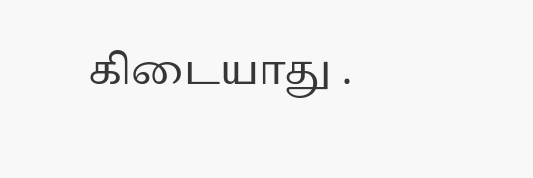கிடையாது .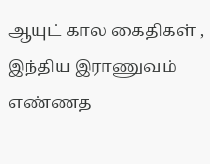ஆயுட் கால கைதிகள் , இந்திய இராணுவம் எண்ணத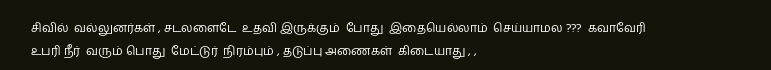சிவில்  வல்லுனர்கள் , சடலளைடே  உதவி இருக்கும்  போது  இதையெல்லாம்  செய்யாமல ???  கவாவேரி  உபரி நீர்  வரும் பொது  மேட்டுர்  நிரம்பும் , தடுப்பு அணைகள்  கிடையாது , ,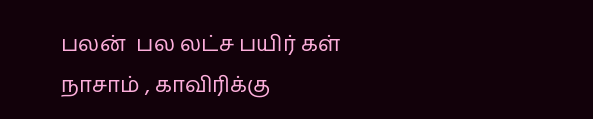பலன்  பல லட்ச பயிர் கள்  நாசாம் , காவிரிக்கு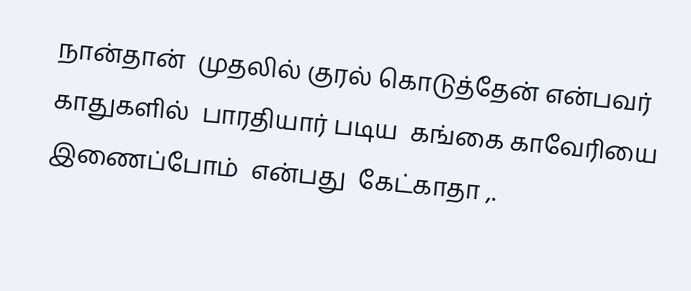நான்தான்  முதலில் குரல் கொடுத்தேன் என்பவர் காதுகளில்  பாரதியார் படிய  கங்கை காவேரியை  இணைப்போம்  என்பது  கேட்காதா ,.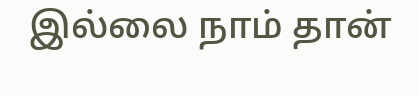இல்லை நாம் தான்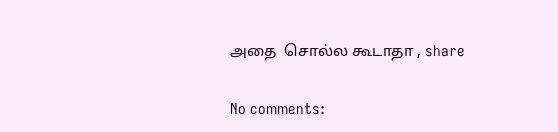அதை  சொல்ல கூடாதா , share

No comments: